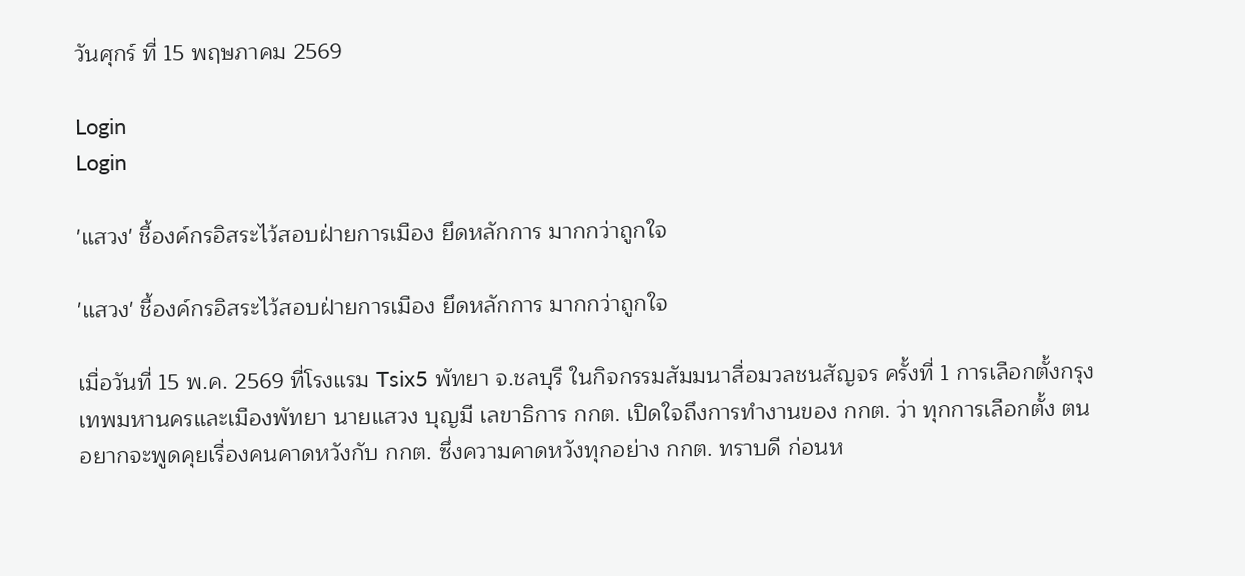วันศุกร์ ที่ 15 พฤษภาคม 2569

Login
Login

'แสวง' ชี้องค์กรอิสระไว้สอบฝ่ายการเมือง ยึดหลักการ มากกว่าถูกใจ

'แสวง' ชี้องค์กรอิสระไว้สอบฝ่ายการเมือง ยึดหลักการ มากกว่าถูกใจ

เมื่อวันที่ 15 พ.ค. 2569 ที่โรงแรม Tsix5 พัทยา จ.ชลบุรี ในกิจกรรมสัมมนาสื่อมวลชนสัญจร ครั้งที่ 1 การเลือกตั้งกรุงเทพมหานครและเมืองพัทยา นายแสวง บุญมี เลขาธิการ กกต. เปิดใจถึงการทำงานของ กกต. ว่า ทุกการเลือกตั้ง ตนอยากจะพูดคุยเรื่องคนคาดหวังกับ กกต. ซึ่งความคาดหวังทุกอย่าง กกต. ทราบดี ก่อนห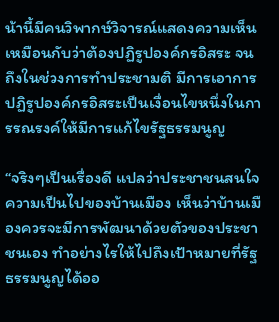น้านี้มีคนวิพากษ์วิจารณ์แสดงความเห็นเหมือนกับว่าต้องปฏิรูปองค์กรอิสระ จนถึงในช่วงการทำประชามติ มีการเอาการปฏิรูปองค์กรอิสระเป็นเงื่อนไขหนึ่งในการรณรงค์ให้มีการแก้ไขรัฐธรรมนูญ

“จริงๆเป็นเรื่องดี แปลว่าประชาชนสนใจความเป็นไปของบ้านเมือง เห็นว่าบ้านเมืองควรจะมีการพัฒนาด้วยตัวของประชาชนเอง ทำอย่างไรให้ไปถึงเป้าหมายที่รัฐธรรมนูญได้ออ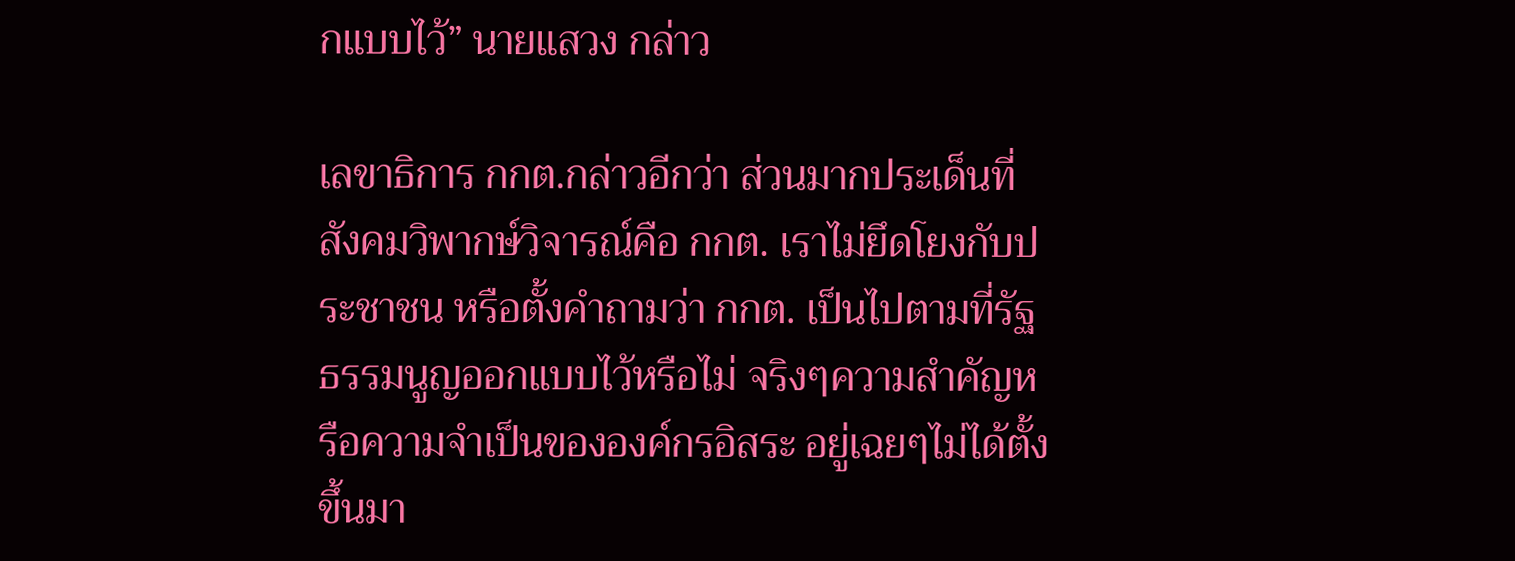กแบบไว้” นายแสวง กล่าว

เลขาธิการ กกต.กล่าวอีกว่า ส่วนมากประเด็นที่สังคมวิพากษ์วิจารณ์คือ กกต. เราไม่ยึดโยงกับประชาชน หรือตั้งคำถามว่า กกต. เป็นไปตามที่รัฐธรรมนูญออกแบบไว้หรือไม่ จริงๆความสำคัญหรือความจำเป็นขององค์กรอิสระ อยู่เฉยๆไม่ได้ตั้งขึ้นมา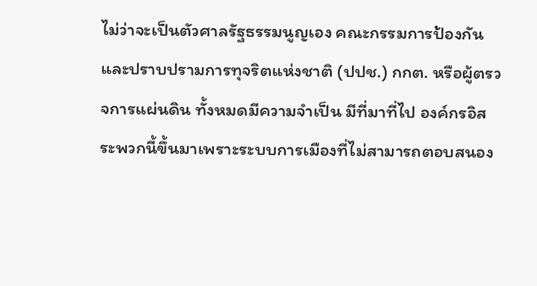ไม่ว่าจะเป็นตัวศาลรัฐธรรมนูญเอง คณะกรรมการป้องกันและปราบปรามการทุจริตแห่งชาติ (ปปช.) กกต. หรือผู้ตรวจการแผ่นดิน ทั้งหมดมีความจำเป็น มีที่มาที่ไป องค์กรอิสระพวกนี้ขึ้นมาเพราะระบบการเมืองที่ไม่สามารถตอบสนอง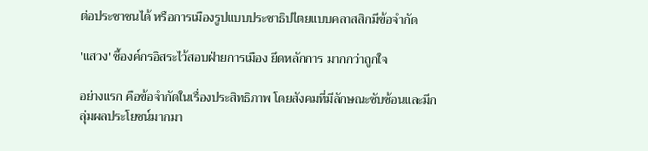ต่อประชาชนได้ หรือการเมืองรูปแบบประชาธิปไตยแบบคลาสสิกมีข้อจำกัด

'แสวง' ชี้องค์กรอิสระไว้สอบฝ่ายการเมือง ยึดหลักการ มากกว่าถูกใจ

อย่างแรก คือข้อจำกัดในเรื่องประสิทธิภาพ โดยสังคมที่มีลักษณะซับซ้อนและมีกลุ่มผลประโยชน์มากมา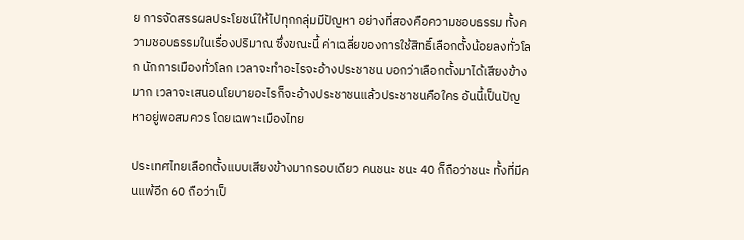ย การจัดสรรผลประโยชน์ให้ไปทุกกลุ่มมีปัญหา อย่างที่สองคือความชอบธรรม ทั้งความชอบธรรมในเรื่องปริมาณ ซึ่งขณะนี้ ค่าเฉลี่ยของการใช้สิทธิ์เลือกตั้งน้อยลงทั่วโลก นักการเมืองทั่วโลก เวลาจะทำอะไรจะอ้างประชาชน บอกว่าเลือกตั้งมาได้เสียงข้างมาก เวลาจะเสนอนโยบายอะไรก็จะอ้างประชาชนแล้วประชาชนคือใคร อันนี้เป็นปัญหาอยู่พอสมควร โดยเฉพาะเมืองไทย

ประเทศไทยเลือกตั้งแบบเสียงข้างมากรอบเดียว คนชนะ ชนะ 40 ก็ถือว่าชนะ ทั้งที่มีคนแพ้อีก 60 ถือว่าเป็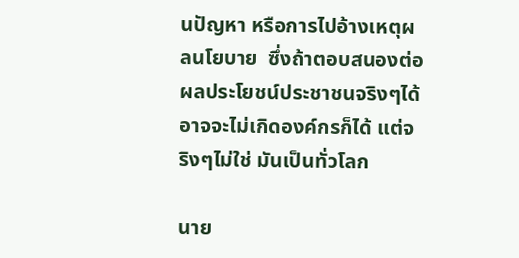นปัญหา หรือการไปอ้างเหตุผลนโยบาย  ซึ่งถ้าตอบสนองต่อผลประโยชน์ประชาชนจริงๆได้ อาจจะไม่เกิดองค์กรก็ได้ แต่จริงๆไม่ใช่ มันเป็นทั่วโลก

นาย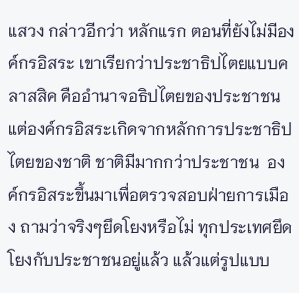แสวง กล่าวอีกว่า หลักแรก ตอนที่ยังไม่มีองค์กรอิสระ เขาเรียกว่าประชาธิปไตยแบบคลาสสิค คืออำนาจอธิปไตยของประชาชน  แต่องค์กรอิสระเกิดจากหลักการประชาธิปไตยของชาติ ชาติมีมากกว่าประชาชน  องค์กรอิสระขึ้นมาเพื่อตรวจสอบฝ่ายการเมือง ถามว่าจริงๆยึดโยงหรือไม่ ทุกประเทศยึดโยงกับประชาชนอยู่แล้ว แล้วแต่รูปแบบ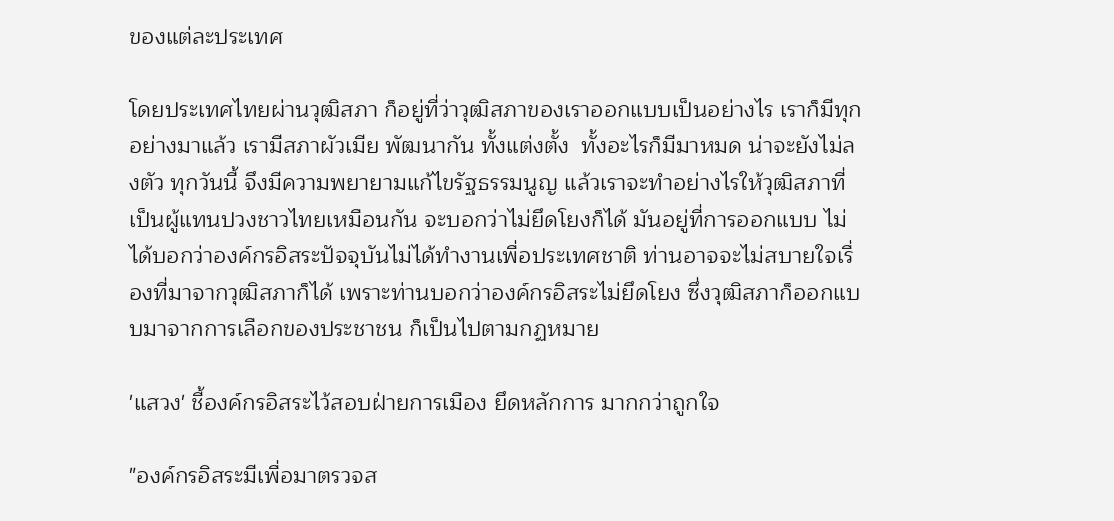ของแต่ละประเทศ

โดยประเทศไทยผ่านวุฒิสภา ก็อยู่ที่ว่าวุฒิสภาของเราออกแบบเป็นอย่างไร เราก็มีทุกอย่างมาแล้ว เรามีสภาผัวเมีย พัฒนากัน ทั้งแต่งตั้ง  ทั้งอะไรก็มีมาหมด น่าจะยังไม่ลงตัว ทุกวันนี้ จึงมีความพยายามแก้ไขรัฐธรรมนูญ แล้วเราจะทำอย่างไรให้วุฒิสภาที่เป็นผู้แทนปวงชาวไทยเหมือนกัน จะบอกว่าไม่ยึดโยงก็ได้ มันอยู่ที่การออกแบบ ไม่ได้บอกว่าองค์กรอิสระปัจจุบันไม่ได้ทำงานเพื่อประเทศชาติ ท่านอาจจะไม่สบายใจเรื่องที่มาจากวุฒิสภาก็ได้ เพราะท่านบอกว่าองค์กรอิสระไม่ยึดโยง ซึ่งวุฒิสภาก็ออกแบบมาจากการเลือกของประชาชน ก็เป็นไปตามกฏหมาย

'แสวง' ชี้องค์กรอิสระไว้สอบฝ่ายการเมือง ยึดหลักการ มากกว่าถูกใจ

"องค์กรอิสระมีเพื่อมาตรวจส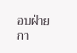อบฝ่ายกา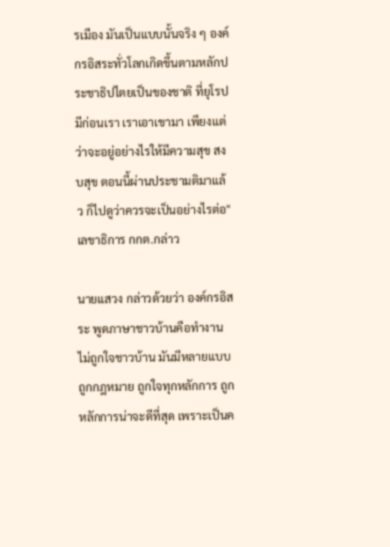รเมือง มันเป็นแบบนั้นจริง ๆ องค์กรอิสระทั่วโลกเกิดขึ้นตามหลักประชาธิปไตยเป็นของชาติ ที่ยุโรปมีก่อนเรา เราเอาเขามา เพียงแต่ว่าจะอยู่อย่างไรให้มีความสุข สงบสุข ตอนนี้ผ่านประชามติมาแล้ว ก็ไปดูว่าควรจะเป็นอย่างไรต่อ" เลขาธิการ กกต.กล่าว

นายแสวง กล่าวด้วยว่า องค์กรอิสระ พูดภาษาชาวบ้านคือทำงานไม่ถูกใจชาวบ้าน มันมีหลายแบบ ถูกกฎหมาย ถูกใจทุกหลักการ ถูกหลักการน่าจะดีที่สุด เพราะเป็นค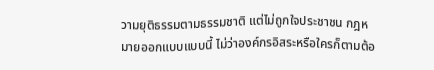วามยุติธรรมตามธรรมชาติ แต่ไม่ถูกใจประชาชน กฎหมายออกแบบแบบนี้ ไม่ว่าองค์กรอิสระหรือใครก็ตามต้อ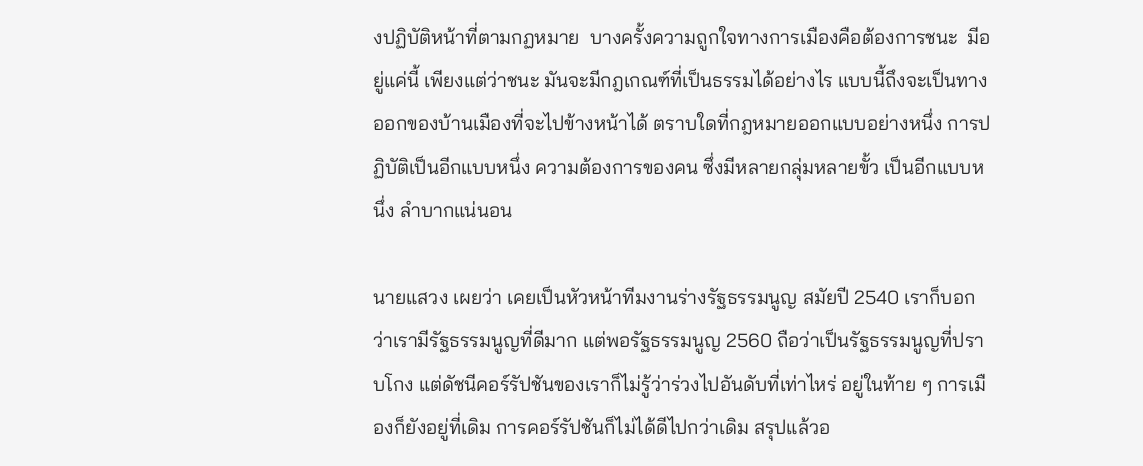งปฏิบัติหน้าที่ตามกฏหมาย  บางครั้งความถูกใจทางการเมืองคือต้องการชนะ  มีอยู่แค่นี้ เพียงแต่ว่าชนะ มันจะมีกฎเกณฑ์ที่เป็นธรรมได้อย่างไร แบบนี้ถึงจะเป็นทางออกของบ้านเมืองที่จะไปข้างหน้าได้ ตราบใดที่กฎหมายออกแบบอย่างหนึ่ง การปฏิบัติเป็นอีกแบบหนึ่ง ความต้องการของคน ซึ่งมีหลายกลุ่มหลายขั้ว เป็นอีกแบบหนึ่ง ลำบากแน่นอน

นายแสวง เผยว่า เคยเป็นหัวหน้าทีมงานร่างรัฐธรรมนูญ สมัยปี 2540 เราก็บอกว่าเรามีรัฐธรรมนูญที่ดีมาก แต่พอรัฐธรรมนูญ 2560 ถือว่าเป็นรัฐธรรมนูญที่ปราบโกง แต่ดัชนีคอร์รัปชันของเราก็ไม่รู้ว่าร่วงไปอันดับที่เท่าไหร่ อยู่ในท้าย ๆ การเมืองก็ยังอยู่ที่เดิม การคอร์รัปชันก็ไม่ได้ดีไปกว่าเดิม สรุปแล้วอ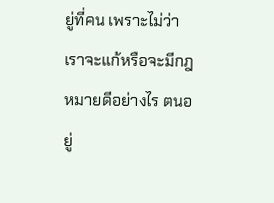ยู่ที่คน เพราะไม่ว่าเราจะแก้หรือจะมีกฎหมายดีอย่างไร ตนอยู่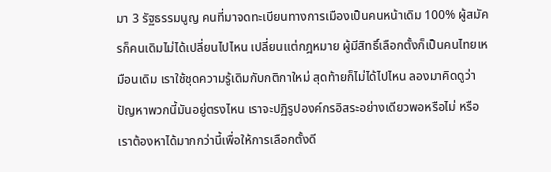มา 3 รัฐธรรมนูญ คนที่มาจดทะเบียนทางการเมืองเป็นคนหน้าเดิม 100% ผู้สมัครก็คนเดิมไม่ได้เปลี่ยนไปไหน เปลี่ยนแต่กฎหมาย ผู้มีสิทธิ์เลือกตั้งก็เป็นคนไทยเหมือนเดิม เราใช้ชุดความรู้เดิมกับกติกาใหม่ สุดท้ายก็ไม่ได้ไปไหน ลองมาคิดดูว่าปัญหาพวกนี้มันอยู่ตรงไหน เราจะปฏิรูปองค์กรอิสระอย่างเดียวพอหรือไม่ หรือเราต้องหาได้มากกว่านี้เพื่อให้การเลือกตั้งดี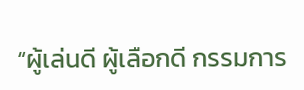“ผู้เล่นดี ผู้เลือกดี กรรมการ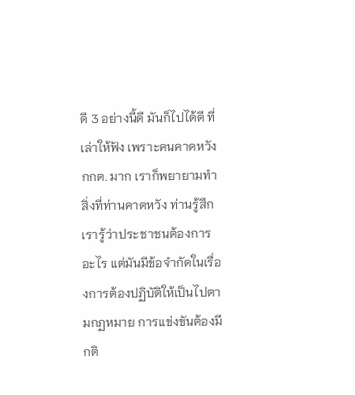ดี 3 อย่างนี้ดี มันก็ไปได้ดี ที่เล่าให้ฟัง เพราะคนคาดหวัง กกต. มาก เราก็พยายามทำสิ่งที่ท่านคาดหวัง ท่านรู้สึก เรารู้ว่าประชาชนต้องการอะไร แต่มันมีข้อจำกัดในเรื่องการต้องปฏิบัติให้เป็นไปตามกฏหมาย การแข่งขันต้องมีกติ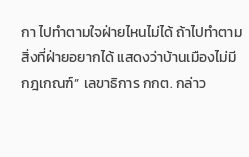กา ไปทำตามใจฝ่ายไหนไม่ได้ ถ้าไปทำตามสิ่งที่ฝ่ายอยากได้ แสดงว่าบ้านเมืองไม่มีกฎเกณฑ์” เลขาธิการ กกต. กล่าว